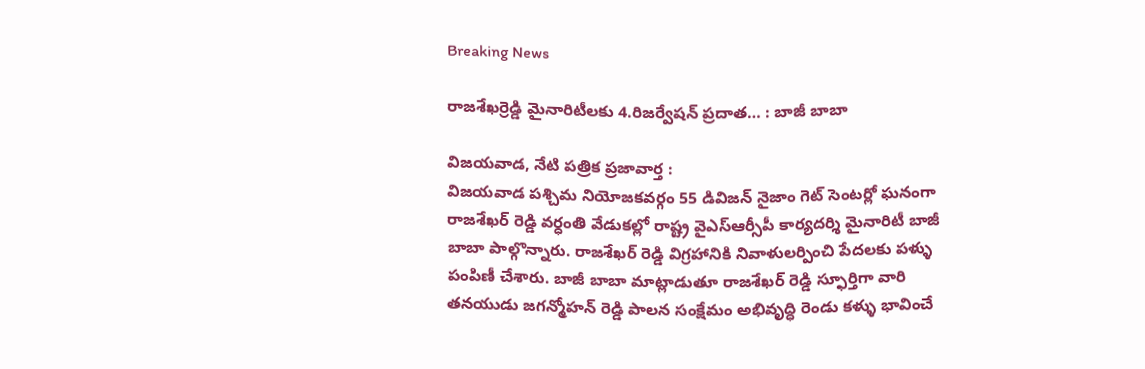Breaking News

రాజశేఖర్రెడ్డి మైనారిటీలకు 4.రిజర్వేషన్ ప్రదాత… : బాజీ బాబా

విజయవాడ, నేటి పత్రిక ప్రజావార్త :
విజయవాడ పశ్చిమ నియోజకవర్గం 55 డివిజన్ నైజాం గెట్ సెంటర్లో ఘనంగా రాజశేఖర్ రెడ్డి వర్ధంతి వేడుకల్లో రాష్ట్ర వైఎస్ఆర్సీపీ కార్యదర్శి మైనారిటీ బాజీ బాబా పాల్గొన్నారు. రాజశేఖర్ రెడ్డి విగ్రహానికి నివాళులర్పించి పేదలకు పళ్ళు పంపిణీ చేశారు. బాజీ బాబా మాట్లాడుతూ రాజశేఖర్ రెడ్డి స్ఫూర్తిగా వారి తనయుడు జగన్మోహన్ రెడ్డి పాలన సంక్షేమం అభివృద్ధి రెండు కళ్ళు భావించే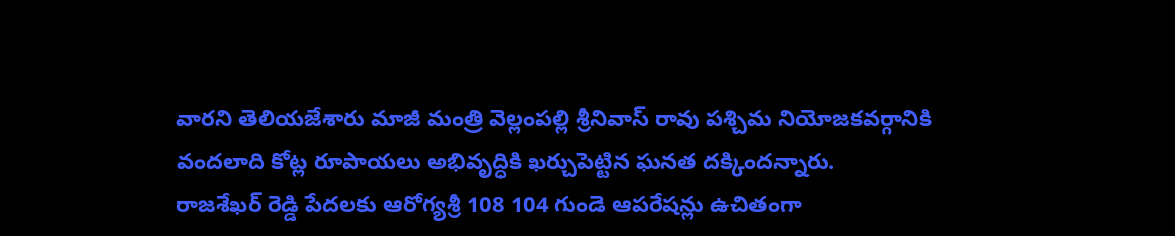వారని తెలియజేశారు మాజీ మంత్రి వెల్లంపల్లి శ్రీనివాస్ రావు పశ్చిమ నియోజకవర్గానికి వందలాది కోట్ల రూపాయలు అభివృద్ధికి ఖర్చుపెట్టిన ఘనత దక్కిందన్నారు.
రాజశేఖర్ రెడ్డి పేదలకు ఆరోగ్యశ్రీ 108 104 గుండె ఆపరేషన్లు ఉచితంగా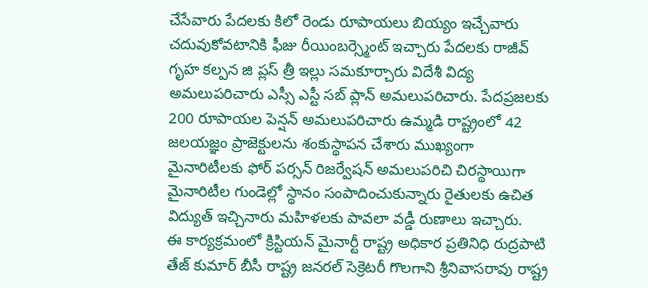చేసేవారు పేదలకు కిలో రెండు రూపాయలు బియ్యం ఇచ్చేవారు చదువుకోవటానికి ఫీజు రీయింబర్స్మెంట్ ఇచ్చారు పేదలకు రాజీవ్ గృహ కల్పన జి ప్లస్ త్రీ ఇల్లు సమకూర్చారు విదేశీ విద్య అమలుపరిచారు ఎస్సీ ఎస్టీ సబ్ ప్లాన్ అమలుపరిచారు. పేదప్రజలకు 200 రూపాయల పెన్షన్ అమలుపరిచారు ఉమ్మడి రాష్ట్రంలో 42 జలయజ్ఞం ప్రాజెక్టులను శంకుస్థాపన చేశారు ముఖ్యంగా మైనారిటీలకు ఫోర్ పర్సన్ రిజర్వేషన్ అమలుపరిచి చిరస్థాయిగా మైనారిటీల గుండెల్లో స్థానం సంపాదించుకున్నారు రైతులకు ఉచిత విద్యుత్ ఇచ్చినారు మహిళలకు పావలా వడ్డీ రుణాలు ఇచ్చారు.
ఈ కార్యక్రమంలో క్రిస్టియన్ మైనార్టీ రాష్ట్ర అధికార ప్రతినిధి రుద్రపాటి తేజ్ కుమార్ బీసీ రాష్ట్ర జనరల్ సెక్రెటరీ గొలగాని శ్రీనివాసరావు రాష్ట్ర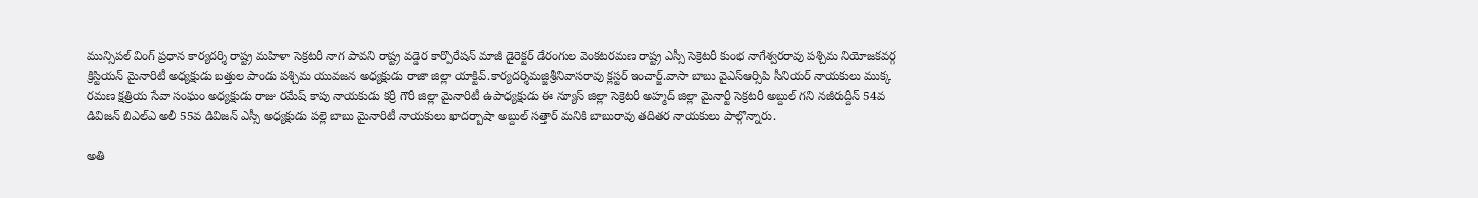మున్సిపల్ వింగ్ ప్రధాన కార్యదర్శి రాష్ట్ర మహిళా సెక్రటరీ నాగ పావని రాష్ట్ర వడ్డెర కార్పొరేషన్ మాజీ డైరెక్టర్ డేరంగుల వెంకటరమణ రాష్ట్ర ఎస్సీ సెక్రెటరీ కుంభ నాగేశ్వరరావు పశ్చిమ నియోజకవర్గ క్రిస్టియన్ మైనారిటీ అధ్యక్షుడు బత్తుల పాండు పశ్చిమ యువజన అధ్యక్షుడు రాజా జిల్లా యాక్టివ్.కార్యదర్శిమజ్జిశ్రీనివాసరావు క్లస్టర్ ఇంచార్జ్.వాసా బాబు వైఎస్ఆర్సిపి సీనియర్ నాయకులు ముక్క రమణ క్షత్రియ సేవా సంఘం అధ్యక్షుడు రాజు రమేష్ కాపు నాయకుడు కర్రీ గౌరీ జిల్లా మైనారిటీ ఉపాధ్యక్షుడు ఈ న్యూస్ జిల్లా సెక్రెటరీ అహ్మద్ జిల్లా మైనార్టీ సెక్రటరీ అబ్దుల్ గని నజీరుద్దీన్ 54వ డివిజన్ బిఎల్ఎ అలీ 55వ డివిజన్ ఎస్సీ అధ్యక్షుడు పల్లె బాబు మైనారిటీ నాయకులు ఖాదర్బాషా అబ్దుల్ సత్తార్ మనికి బాబురావు తదితర నాయకులు పాల్గొన్నారు.

అతి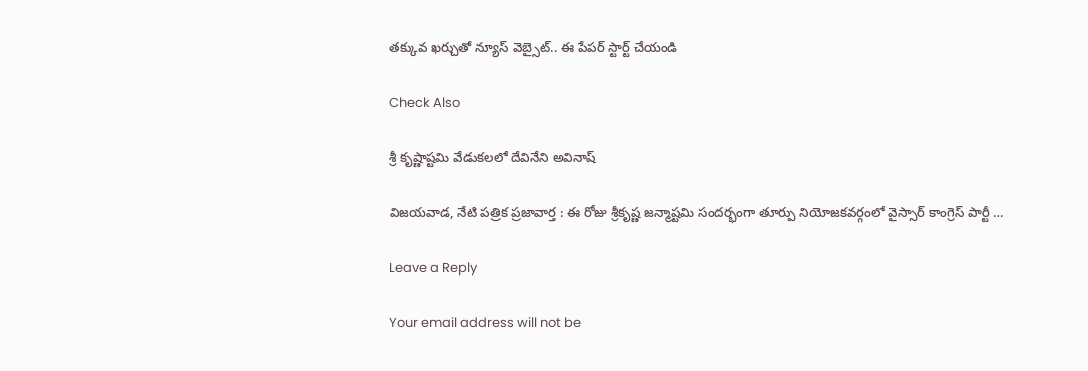తక్కువ ఖర్చుతో న్యూస్ వెబ్సైట్.. ఈ పేపర్ స్టార్ట్ చేయండి

Check Also

శ్రీ కృష్ణాష్టమి వేడుకలలో దేవినేని అవినాష్

విజయవాడ, నేటి పత్రిక ప్రజావార్త : ఈ రోజు శ్రీకృష్ణ జన్మాష్టమి సందర్భంగా తూర్పు నియోజకవర్గంలో వైస్సార్ కాంగ్రెస్ పార్టీ …

Leave a Reply

Your email address will not be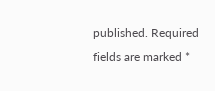published. Required fields are marked *